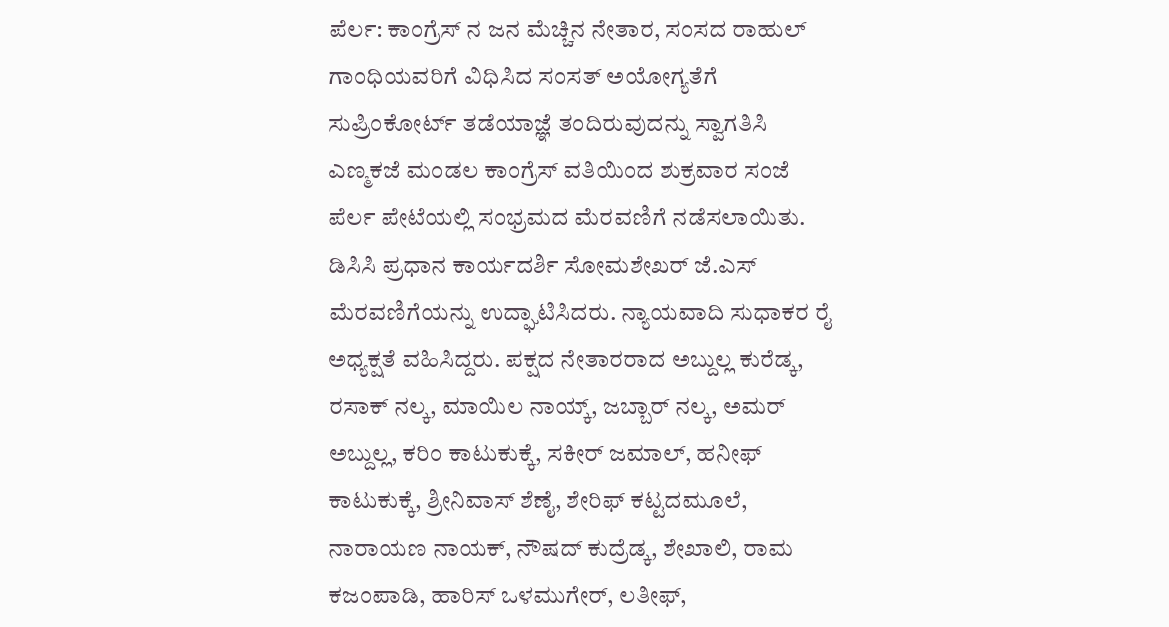ಪೆರ್ಲ: ಕಾಂಗ್ರೆಸ್ ನ ಜನ ಮೆಚ್ಚಿನ ನೇತಾರ, ಸಂಸದ ರಾಹುಲ್ ಗಾಂಧಿಯವರಿಗೆ ವಿಧಿಸಿದ ಸಂಸತ್ ಅಯೋಗ್ಯತೆಗೆ ಸುಪ್ರಿಂಕೋರ್ಟ್ ತಡೆಯಾಜ್ಞೆ ತಂದಿರುವುದನ್ನು ಸ್ವಾಗತಿಸಿ ಎಣ್ಮಕಜೆ ಮಂಡಲ ಕಾಂಗ್ರೆಸ್ ವತಿಯಿಂದ ಶುಕ್ರವಾರ ಸಂಜೆ ಪೆರ್ಲ ಪೇಟೆಯಲ್ಲಿ ಸಂಭ್ರಮದ ಮೆರವಣಿಗೆ ನಡೆಸಲಾಯಿತು.
ಡಿಸಿಸಿ ಪ್ರಧಾನ ಕಾರ್ಯದರ್ಶಿ ಸೋಮಶೇಖರ್ ಜೆ.ಎಸ್ ಮೆರವಣಿಗೆಯನ್ನು ಉದ್ಘಾಟಿಸಿದರು. ನ್ಯಾಯವಾದಿ ಸುಧಾಕರ ರೈ ಅಧ್ಯಕ್ಷತೆ ವಹಿಸಿದ್ದರು. ಪಕ್ಷದ ನೇತಾರರಾದ ಅಬ್ದುಲ್ಲ ಕುರೆಡ್ಕ, ರಸಾಕ್ ನಲ್ಕ, ಮಾಯಿಲ ನಾಯ್ಕ್, ಜಬ್ಬಾರ್ ನಲ್ಕ, ಅಮರ್ ಅಬ್ದುಲ್ಲ, ಕರಿಂ ಕಾಟುಕುಕ್ಕೆ, ಸಕೀರ್ ಜಮಾಲ್, ಹನೀಫ್ ಕಾಟುಕುಕ್ಕೆ, ಶ್ರೀನಿವಾಸ್ ಶೆಣೈ, ಶೇರಿಫ್ ಕಟ್ಟದಮೂಲೆ, ನಾರಾಯಣ ನಾಯಕ್, ನೌಷದ್ ಕುದ್ರೆಡ್ಕ, ಶೇಖಾಲಿ, ರಾಮ ಕಜಂಪಾಡಿ, ಹಾರಿಸ್ ಒಳಮುಗೇರ್, ಲತೀಫ್,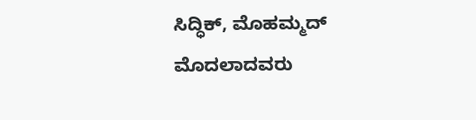ಸಿದ್ಧಿಕ್, ಮೊಹಮ್ಮದ್ ಮೊದಲಾದವರು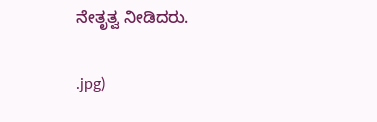ನೇತೃತ್ವ ನೀಡಿದರು.

.jpg)